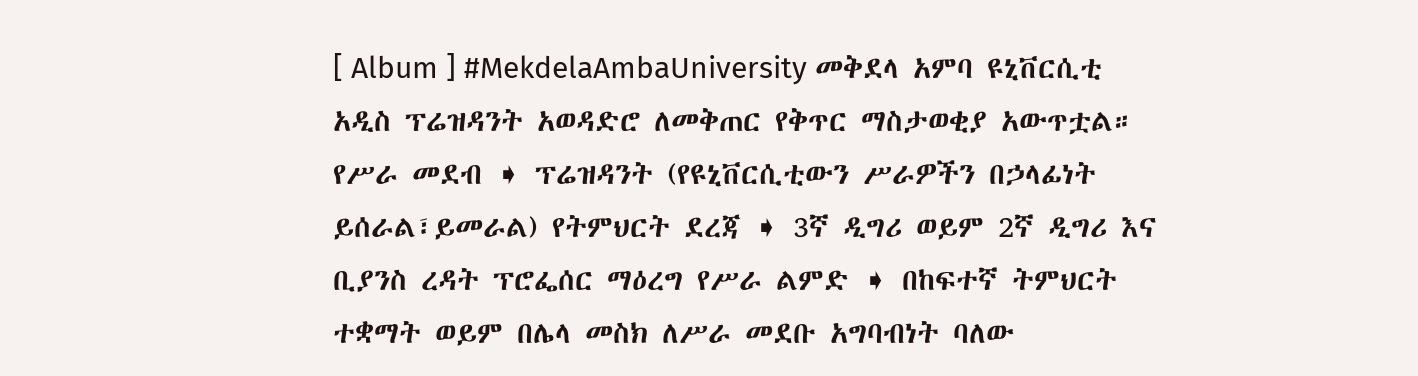[ Album ] #MekdelaAmbaUniversity መቅደላ አምባ ዩኒቨርሲቲ አዲስ ፕሬዝዳንት አወዳድሮ ለመቅጠር የቅጥር ማስታወቂያ አውጥቷል። የሥራ መደብ ➧ ፕሬዝዳንት (የዩኒቨርሲቲውን ሥራዎችን በኃላፊነት ይሰራል፣ይመራል) የትምህርት ደረጃ ➧ 3ኛ ዲግሪ ወይም 2ኛ ዲግሪ እና ቢያንስ ረዳት ፕሮፌሰር ማዕረግ የሥራ ልምድ ➧ በከፍተኛ ትምህርት ተቋማት ወይም በሌላ መስክ ለሥራ መደቡ አግባብነት ባለው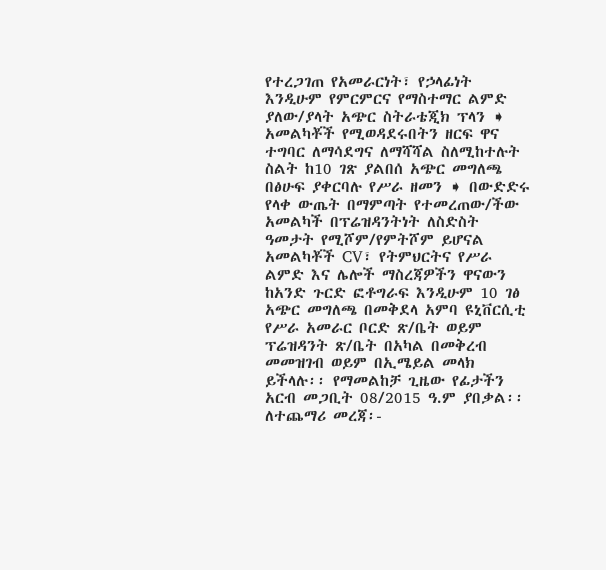የተረጋገጠ የአመራርነት፣ የኃላፊነት እንዲሁም የምርምርና የማስተማር ልምድ ያለው/ያላት አጭር ስትራቴጂክ ፕላን ➧ አመልካቾች የሚወዳደሩበትን ዘርፍ ዋና ተግባር ለማሳደግና ለማሻሻል ስለሚከተሉት ስልት ከ10 ገጽ ያልበሰ አጭር መግለጫ በፅሁፍ ያቀርባሉ የሥራ ዘመን ➧ በውድድሩ የላቀ ውጤት በማምጣት የተመረጠው/ችው አመልካች በፕሬዝዳንትነት ለስድስት ዓመታት የሚሾም/የምትሾም ይሆናል አመልካቾች CV፣ የትምህርትና የሥራ ልምድ እና ሌሎች ማስረጃዎችን ዋናውን ከአንድ ጉርድ ፎቶግራፍ እንዲሁም 10 ገፅ አጭር መግለጫ በመቅደላ አምባ ዩኒቨርሲቲ የሥራ አመራር ቦርድ ጽ/ቤት ወይም ፕሬዝዳንት ጽ/ቤት በአካል በመቅረብ መመዝገብ ወይም በኢሜይል መላክ ይችላሉ፡፡ የማመልከቻ ጊዜው የፊታችን አርብ መጋቢት 08/2015 ዓ.ም ያበቃል፡፡ ለተጨማሪ መረጃ፡-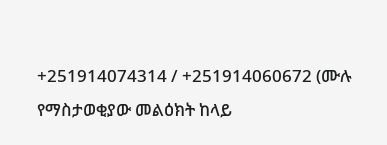+251914074314 / +251914060672 (ሙሉ የማስታወቂያው መልዕክት ከላይ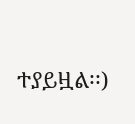ተያይዟል፡፡)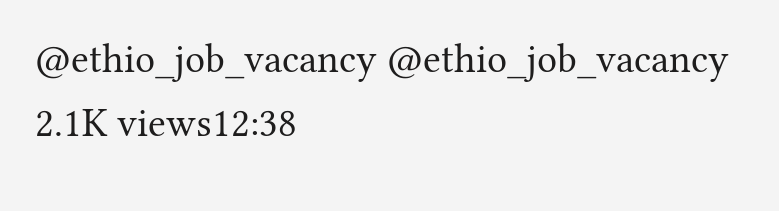@ethio_job_vacancy @ethio_job_vacancy 2.1K views12:38